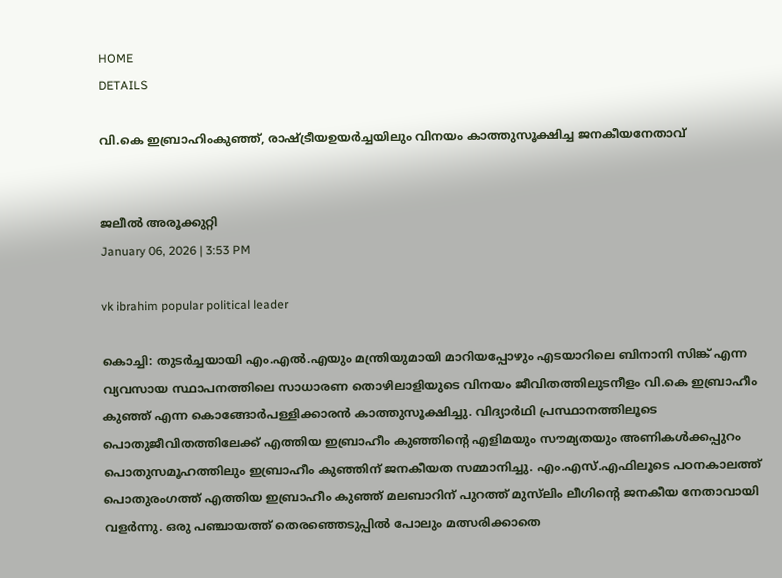HOME
DETAILS

വി.കെ ഇബ്രാഹിംകുഞ്ഞ്, രാഷ്ട്രീയഉയര്‍ച്ചയിലും വിനയം കാത്തുസൂക്ഷിച്ച ജനകീയനേതാവ്


ജലീല്‍ അരൂക്കുറ്റി
January 06, 2026 | 3:53 PM

vk ibrahim popular political leader

കൊച്ചി: തുടര്‍ച്ചയായി എം.എല്‍.എയും മന്ത്രിയുമായി മാറിയപ്പോഴും എടയാറിലെ ബിനാനി സിങ്ക് എന്ന വ്യവസായ സ്ഥാപനത്തിലെ സാധാരണ തൊഴിലാളിയുടെ വിനയം ജീവിതത്തിലുടനീളം വി.കെ ഇബ്രാഹീം കുഞ്ഞ് എന്ന കൊങ്ങോര്‍പള്ളിക്കാരന്‍ കാത്തുസൂക്ഷിച്ചു. വിദ്യാര്‍ഥി പ്രസ്ഥാനത്തിലൂടെ പൊതുജീവിതത്തിലേക്ക് എത്തിയ ഇബ്രാഹീം കുഞ്ഞിന്റെ എളിമയും സൗമ്യതയും അണികള്‍ക്കപ്പുറം പൊതുസമൂഹത്തിലും ഇബ്രാഹീം കുഞ്ഞിന് ജനകീയത സമ്മാനിച്ചു. എം.എസ്.എഫിലൂടെ പഠനകാലത്ത് പൊതുരംഗത്ത് എത്തിയ ഇബ്രാഹീം കുഞ്ഞ് മലബാറിന് പുറത്ത് മുസ്‌ലിം ലീഗിന്റെ ജനകീയ നേതാവായി വളര്‍ന്നു. ഒരു പഞ്ചായത്ത് തെരഞ്ഞെടുപ്പില്‍ പോലും മത്സരിക്കാതെ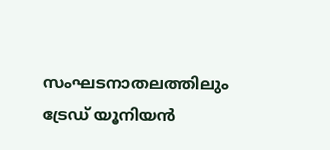സംഘടനാതലത്തിലും ട്രേഡ് യൂനിയന്‍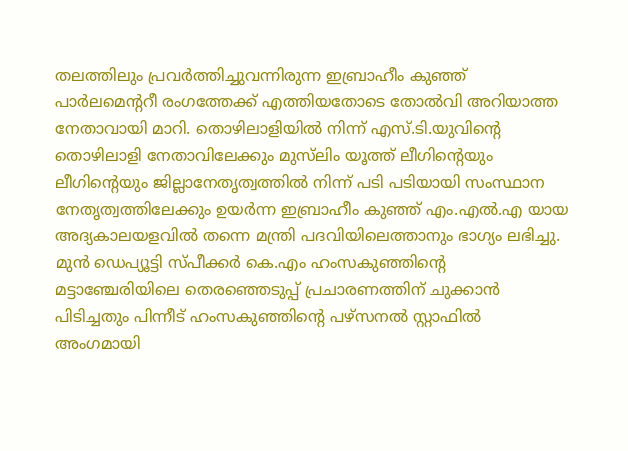തലത്തിലും പ്രവര്‍ത്തിച്ചുവന്നിരുന്ന ഇബ്രാഹീം കുഞ്ഞ് പാര്‍ലമെന്ററീ രംഗത്തേക്ക് എത്തിയതോടെ തോല്‍വി അറിയാത്ത നേതാവായി മാറി. തൊഴിലാളിയില്‍ നിന്ന് എസ്.ടി.യുവിന്റെ തൊഴിലാളി നേതാവിലേക്കും മുസ്‌ലിം യൂത്ത് ലീഗിന്റെയും ലീഗിന്റെയും ജില്ലാനേതൃത്വത്തില്‍ നിന്ന് പടി പടിയായി സംസ്ഥാന നേതൃത്വത്തിലേക്കും ഉയര്‍ന്ന ഇബ്രാഹീം കുഞ്ഞ് എം.എല്‍.എ യായ അദ്യകാലയളവില്‍ തന്നെ മന്ത്രി പദവിയിലെത്താനും ഭാഗ്യം ലഭിച്ചു. മുന്‍ ഡെപ്യൂട്ടി സ്പീക്കര്‍ കെ.എം ഹംസകുഞ്ഞിന്റെ മട്ടാഞ്ചേരിയിലെ തെരഞ്ഞെടുപ്പ് പ്രചാരണത്തിന് ചുക്കാന്‍ പിടിച്ചതും പിന്നീട് ഹംസകുഞ്ഞിന്റെ പഴ്സനല്‍ സ്റ്റാഫില്‍ അംഗമായി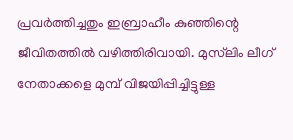പ്രവര്‍ത്തിച്ചതും ഇബ്രാഹീം കുഞ്ഞിന്റെ ജീവിതത്തില്‍ വഴിത്തിരിവായി. മുസ്‌ലിം ലീഗ് നേതാക്കളെ മുമ്പ് വിജയിപ്പിച്ചിട്ടുള്ള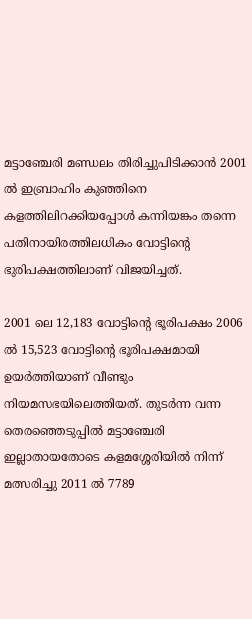മട്ടാഞ്ചേരി മണ്ഡലം തിരിച്ചുപിടിക്കാന്‍ 2001 ല്‍ ഇബ്രാഹിം കുഞ്ഞിനെ കളത്തിലിറക്കിയപ്പോള്‍ കന്നിയങ്കം തന്നെ പതിനായിരത്തിലധികം വോട്ടിന്റെ ഭുരിപക്ഷത്തിലാണ് വിജയിച്ചത്.

2001 ലെ 12,183 വോട്ടിന്റെ ഭൂരിപക്ഷം 2006 ല്‍ 15,523 വോട്ടിന്റെ ഭൂരിപക്ഷമായി ഉയര്‍ത്തിയാണ് വീണ്ടും നിയമസഭയിലെത്തിയത്. തുടര്‍ന്ന വന്ന തെരഞ്ഞെടുപ്പില്‍ മട്ടാഞ്ചേരി ഇല്ലാതായതോടെ കളമശ്ശേരിയില്‍ നിന്ന് മത്സരിച്ചു 2011 ല്‍ 7789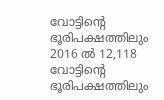വോട്ടിന്റെ ഭൂരിപക്ഷത്തിലും 2016 ല്‍ 12,118 വോട്ടിന്റെ ഭൂരിപക്ഷത്തിലും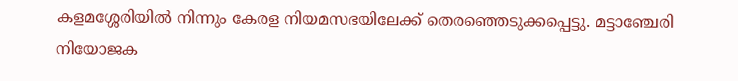കളമശ്ശേരിയില്‍ നിന്നും കേരള നിയമസഭയിലേക്ക് തെരഞ്ഞെടുക്കപ്പെട്ടു. മട്ടാഞ്ചേരി നിയോജക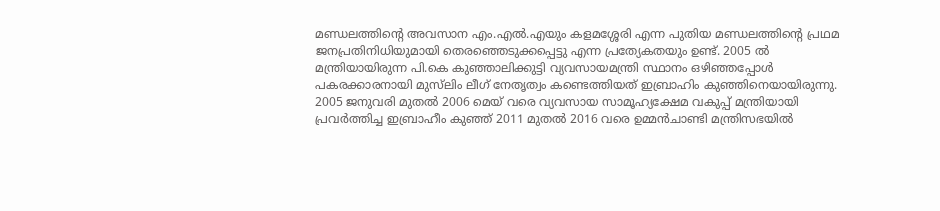മണ്ഡലത്തിന്റെ അവസാന എം.എല്‍.എയും കളമശ്ശേരി എന്ന പുതിയ മണ്ഡലത്തിന്റെ പ്രഥമ ജനപ്രതിനിധിയുമായി തെരഞ്ഞെടുക്കപ്പെട്ടു എന്ന പ്രത്യേകതയും ഉണ്ട്. 2005 ല്‍ മന്ത്രിയായിരുന്ന പി.കെ കുഞ്ഞാലിക്കുട്ടി വ്യവസായമന്ത്രി സ്ഥാനം ഒഴിഞ്ഞപ്പോള്‍ പകരക്കാരനായി മുസ്‌ലിം ലീഗ് നേതൃത്വം കണ്ടെത്തിയത് ഇബ്രാഹിം കുഞ്ഞിനെയായിരുന്നു. 2005 ജനുവരി മുതല്‍ 2006 മെയ് വരെ വ്യവസായ സാമൂഹ്യക്ഷേമ വകുപ്പ് മന്ത്രിയായി പ്രവര്‍ത്തിച്ച ഇബ്രാഹീം കുഞ്ഞ് 2011 മുതല്‍ 2016 വരെ ഉമ്മന്‍ചാണ്ടി മന്ത്രിസഭയില്‍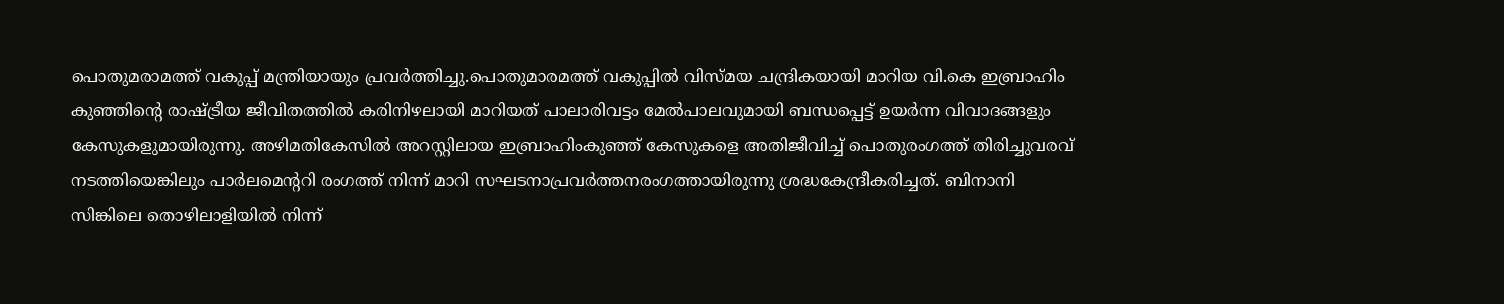പൊതുമരാമത്ത് വകുപ്പ് മന്ത്രിയായും പ്രവര്‍ത്തിച്ചു.പൊതുമാരമത്ത് വകുപ്പില്‍ വിസ്മയ ചന്ദ്രികയായി മാറിയ വി.കെ ഇബ്രാഹിം കുഞ്ഞിന്റെ രാഷ്ട്രീയ ജീവിതത്തില്‍ കരിനിഴലായി മാറിയത് പാലാരിവട്ടം മേല്‍പാലവുമായി ബന്ധപ്പെട്ട് ഉയര്‍ന്ന വിവാദങ്ങളും കേസുകളുമായിരുന്നു. അഴിമതികേസില്‍ അറസ്റ്റിലായ ഇബ്രാഹിംകുഞ്ഞ് കേസുകളെ അതിജീവിച്ച് പൊതുരംഗത്ത് തിരിച്ചുവരവ് നടത്തിയെങ്കിലും പാര്‍ലമെന്ററി രംഗത്ത് നിന്ന് മാറി സഘടനാപ്രവര്‍ത്തനരംഗത്തായിരുന്നു ശ്രദ്ധകേന്ദ്രീകരിച്ചത്. ബിനാനി സിങ്കിലെ തൊഴിലാളിയില്‍ നിന്ന്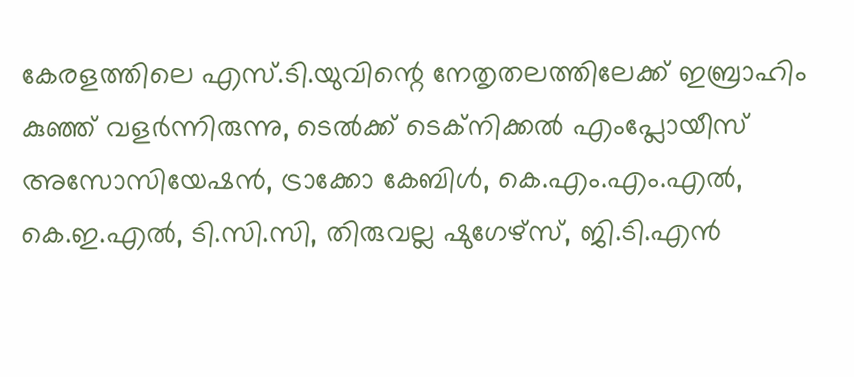കേരളത്തിലെ എസ്.ടി.യുവിന്റെ നേതൃതലത്തിലേക്ക് ഇബ്രാഹിം കുഞ്ഞ് വളര്‍ന്നിരുന്നു, ടെല്‍ക്ക് ടെക്‌നിക്കല്‍ എംപ്ലോയീസ് അസോസിയേഷന്‍, ട്രാക്കോ കേബിള്‍, കെ.എം.എം.എല്‍, കെ.ഇ.എല്‍, ടി.സി.സി, തിരുവല്ല ഷുഗേഴ്‌സ്, ജി.ടി.എന്‍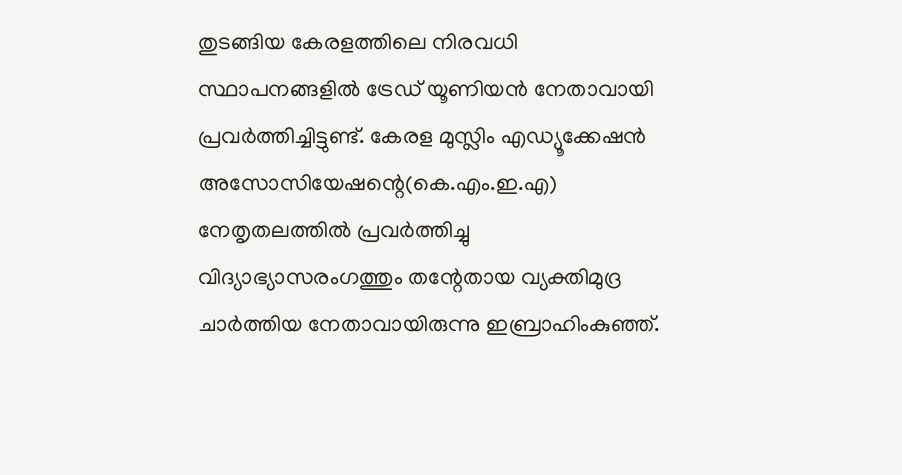തുടങ്ങിയ കേരളത്തിലെ നിരവധി സ്ഥാപനങ്ങളില്‍ ട്രേഡ് യൂണിയന്‍ നേതാവായി പ്രവര്‍ത്തിച്ചിട്ടുണ്ട്. കേരള മുസ്ലിം എഡ്യൂക്കേഷന്‍ അസോസിയേഷന്റെ(കെ.എം.ഇ.എ) നേതൃതലത്തില്‍ പ്രവര്‍ത്തിച്ചു വിദ്യാഭ്യാസരംഗത്തും തന്റേതായ വ്യക്തിമുദ്ര ചാര്‍ത്തിയ നേതാവായിരുന്നു ഇബ്രാഹിംകുഞ്ഞ്.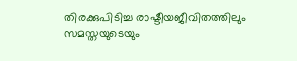തിരക്കുപിടിച്ച രാഷ്ടീയജീവിതത്തിലും സമസ്തയുടെയും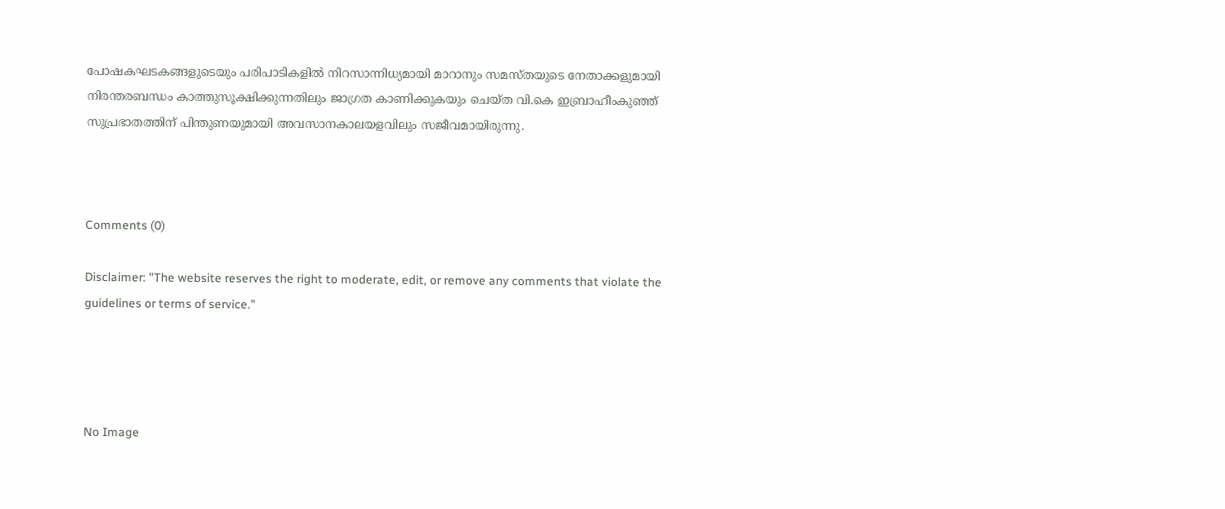പോഷകഘടകങ്ങളുടെയും പരിപാടികളില്‍ നിറസാന്നിധ്യമായി മാറാനും സമസ്തയുടെ നേതാക്കളുമായി നിരന്തരബന്ധം കാത്തുസൂക്ഷിക്കുന്നതിലും ജാഗ്രത കാണിക്കുകയും ചെയ്ത വി.കെ ഇബ്രാഹീംകുഞ്ഞ് സുപ്രഭാതത്തിന് പിന്തുണയുമായി അവസാനകാലയളവിലും സജീവമായിരുന്നു.



Comments (0)

Disclaimer: "The website reserves the right to moderate, edit, or remove any comments that violate the guidelines or terms of service."




No Image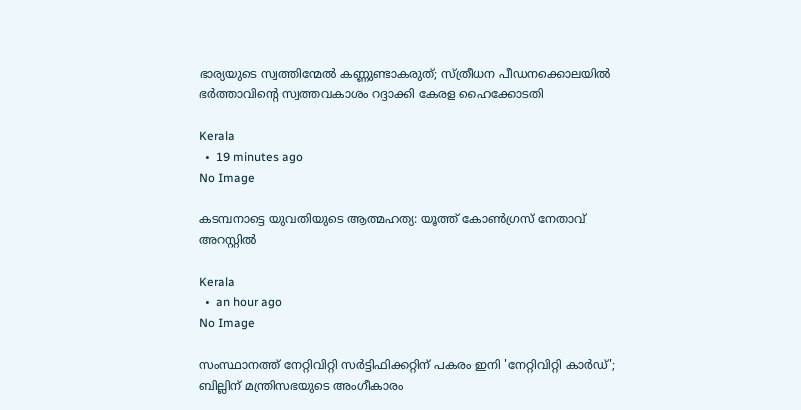ഭാര്യയുടെ സ്വത്തിന്മേൽ കണ്ണുണ്ടാകരുത്; സ്ത്രീധന പീഡനക്കൊലയിൽ ഭർത്താവിന്റെ സ്വത്തവകാശം റദ്ദാക്കി കേരള ഹൈക്കോടതി

Kerala
  •  19 minutes ago
No Image

കടമ്പനാട്ടെ യുവതിയുടെ ആത്മഹത്യ: യൂത്ത് കോണ്‍ഗ്രസ് നേതാവ് അറസ്റ്റില്‍

Kerala
  •  an hour ago
No Image

സംസ്ഥാനത്ത് നേറ്റിവിറ്റി സർട്ടിഫിക്കറ്റിന് പകരം ഇനി 'നേറ്റിവിറ്റി കാർഡ്'; ബില്ലിന് മന്ത്രിസഭയുടെ അംഗീകാരം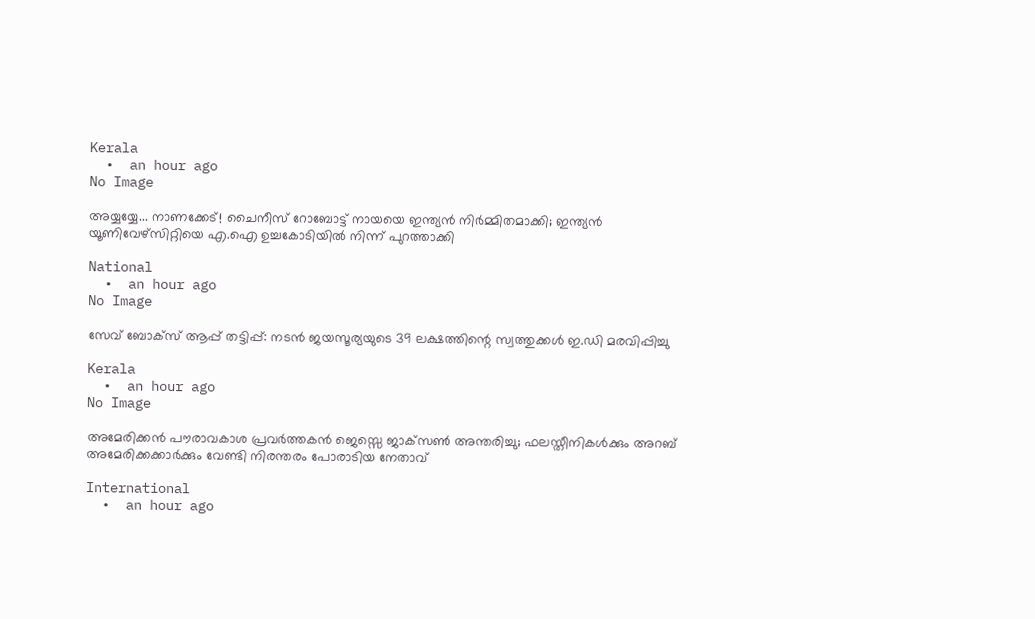Kerala
  •  an hour ago
No Image

അയ്യയ്യേ... നാണക്കേട്! ചൈനീസ് റോബോട്ട് നായയെ ഇന്ത്യൻ നിർമ്മിതമാക്കി; ഇന്ത്യൻ യൂണിവേഴ്സിറ്റിയെ എ.ഐ ഉച്ചകോടിയിൽ നിന്ന് പുറത്താക്കി

National
  •  an hour ago
No Image

സേവ് ബോക്‌സ് ആപ്പ് തട്ടിപ്പ്: നടന്‍ ജയസൂര്യയുടെ 39 ലക്ഷത്തിന്റെ സ്വത്തുക്കള്‍ ഇ.ഡി മരവിപ്പിച്ചു

Kerala
  •  an hour ago
No Image

അമേരിക്കന്‍ പൗരാവകാശ പ്രവര്‍ത്തകന്‍ ജെസ്സെ ജാക്‌സണ്‍ അന്തരിച്ചു; ഫലസ്തീനികള്‍ക്കും അറബ് അമേരിക്കക്കാര്‍ക്കും വേണ്ടി നിരന്തരം പോരാടിയ നേതാവ്

International
  •  an hour ago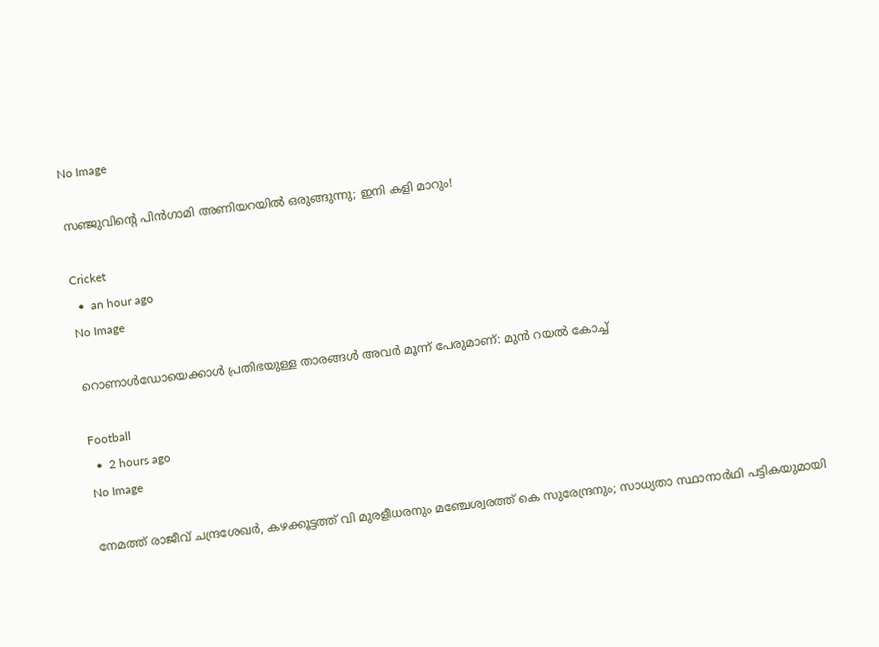No Image

സഞ്ജുവിന്റെ പിൻഗാമി അണിയറയിൽ ഒരുങ്ങുന്നു; ഇനി കളി മാറും!

Cricket
  •  an hour ago
No Image

റൊണാൾഡോയെക്കാൾ പ്രതിഭയുള്ള താരങ്ങൾ അവർ മൂന്ന് പേരുമാണ്: മുൻ റയൽ കോച്ച്

Football
  •  2 hours ago
No Image

നേമത്ത് രാജീവ് ചന്ദ്രശേഖര്‍, കഴക്കൂട്ടത്ത് വി മുരളീധരനും മഞ്ചേശ്വരത്ത് കെ സുരേന്ദ്രനും; സാധ്യതാ സ്ഥാനാര്‍ഥി പട്ടികയുമായി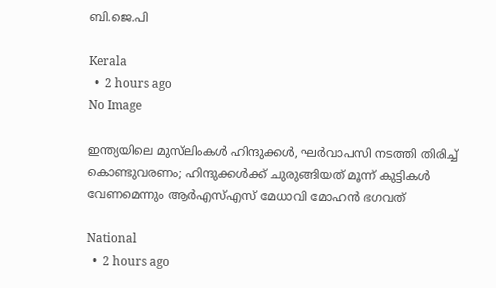ബി.ജെ.പി

Kerala
  •  2 hours ago
No Image

ഇന്ത്യയിലെ മുസ്‌ലിംകൾ ഹിന്ദുക്കൾ, ഘർവാപസി നടത്തി തിരിച്ച് കൊണ്ടുവരണം; ഹിന്ദുക്കൾക്ക് ചുരുങ്ങിയത് മൂന്ന് കുട്ടികൾ വേണമെന്നും ആർഎസ്എസ് മേധാവി മോഹൻ ഭഗവത്

National
  •  2 hours ago